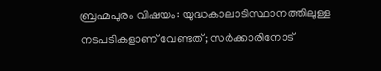ബ്രഹ്മപുരം വിഷയം: യുദ്ധകാലാടിസ്ഥാനത്തിലുള്ള നടപടികളാണ് വേണ്ടത്; സര്‍ക്കാരിനോട്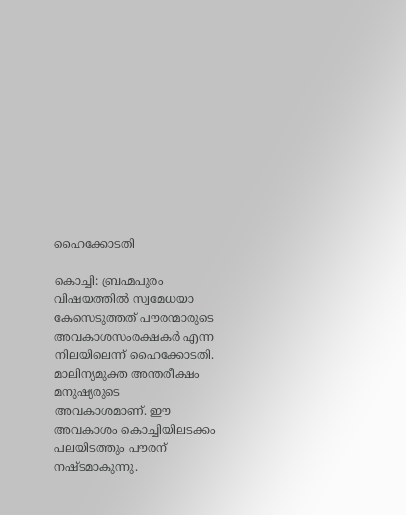ഹൈക്കോടതി

കൊച്ചി: ബ്രഹ്മപുരം വിഷയത്തില്‍ സ്വമേധയാ കേസെടുത്തത് പൗരന്മാരുടെ അവകാശസംരക്ഷകര്‍ എന്ന നിലയിലെന്ന് ഹൈക്കോടതി. മാലിന്യമുക്ത അന്തരീക്ഷം മനുഷ്യരുടെ അവകാശമാണ്. ഈ അവകാശം കൊച്ചിയിലടക്കം പലയിടത്തും പൗരന് നഷ്ടമാകുന്നു.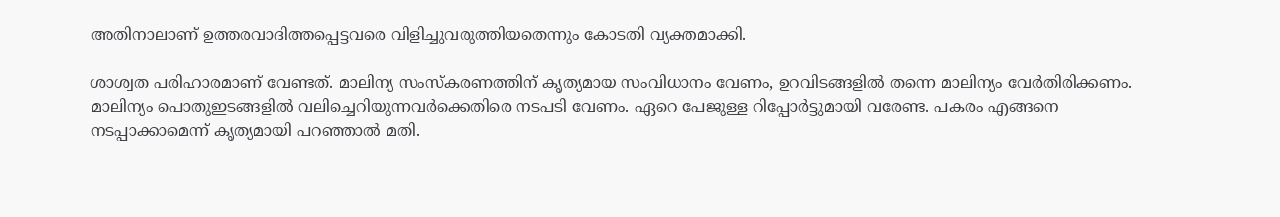അതിനാലാണ് ഉത്തരവാദിത്തപ്പെട്ടവരെ വിളിച്ചുവരുത്തിയതെന്നും കോടതി വ്യക്തമാക്കി.

ശാശ്വത പരിഹാരമാണ് വേണ്ടത്. മാലിന്യ സംസ്‌കരണത്തിന് കൃത്യമായ സംവിധാനം വേണം, ഉറവിടങ്ങളില്‍ തന്നെ മാലിന്യം വേര്‍തിരിക്കണം. മാലിന്യം പൊതുഇടങ്ങളില്‍ വലിച്ചെറിയുന്നവര്‍ക്കെതിരെ നടപടി വേണം. ഏറെ പേജുള്ള റിപ്പോര്‍ട്ടുമായി വരേണ്ട. പകരം എങ്ങനെ നടപ്പാക്കാമെന്ന് കൃത്യമായി പറഞ്ഞാല്‍ മതി.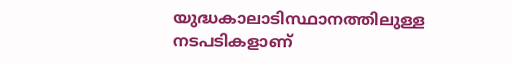യുദ്ധകാലാടിസ്ഥാനത്തിലുള്ള നടപടികളാണ്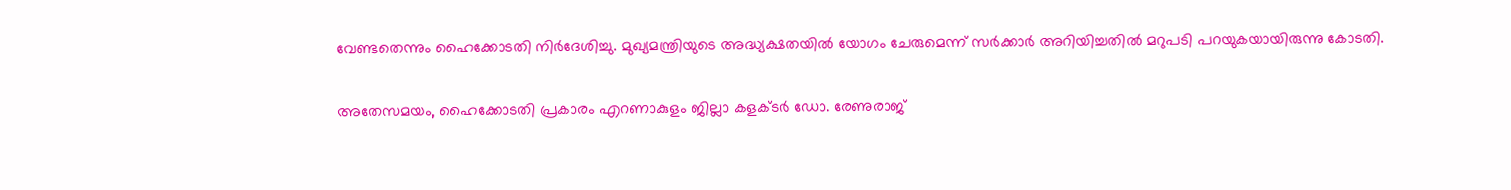വേണ്ടതെന്നും ഹൈക്കോടതി നിര്‍ദേശിച്ചു. മുഖ്യമന്ത്രിയുടെ അദ്ധ്യക്ഷതയില്‍ യോഗം ചേരുമെന്ന് സര്‍ക്കാര്‍ അറിയിച്ചതില്‍ മറുപടി പറയുകയായിരുന്നു കോടതി.

അതേസമയം, ഹൈക്കോടതി പ്രകാരം എറണാകുളം ജില്ലാ കളക്ടര്‍ ഡോ. രേണുരാജ്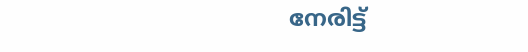നേരിട്ട്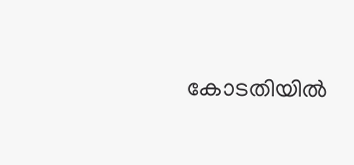കോടതിയില്‍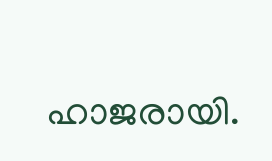ഹാജരായി.